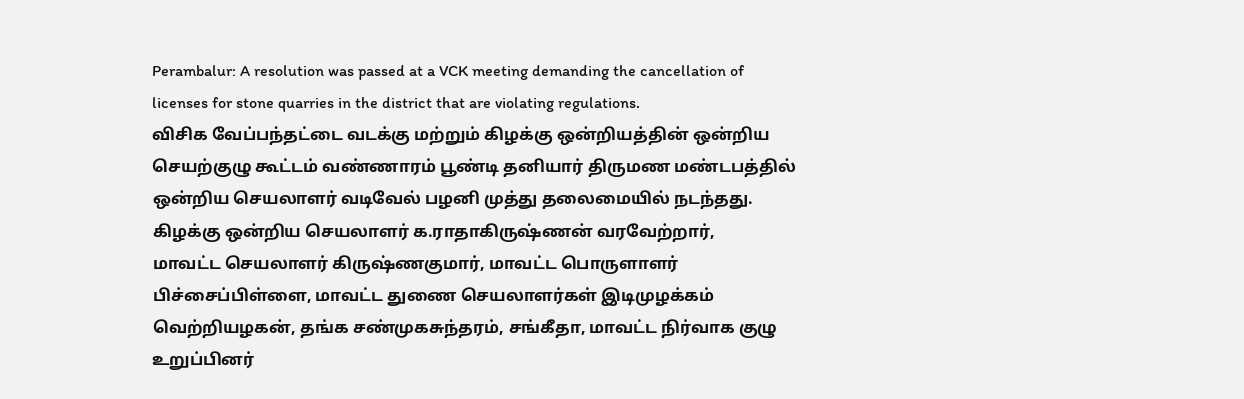Perambalur: A resolution was passed at a VCK meeting demanding the cancellation of licenses for stone quarries in the district that are violating regulations.
விசிக வேப்பந்தட்டை வடக்கு மற்றும் கிழக்கு ஒன்றியத்தின் ஒன்றிய செயற்குழு கூட்டம் வண்ணாரம் பூண்டி தனியார் திருமண மண்டபத்தில் ஒன்றிய செயலாளர் வடிவேல் பழனி முத்து தலைமையில் நடந்தது. கிழக்கு ஒன்றிய செயலாளர் க.ராதாகிருஷ்ணன் வரவேற்றார்,
மாவட்ட செயலாளர் கிருஷ்ணகுமார், மாவட்ட பொருளாளர் பிச்சைப்பிள்ளை, மாவட்ட துணை செயலாளர்கள் இடிமுழக்கம் வெற்றியழகன், தங்க சண்முகசுந்தரம், சங்கீதா, மாவட்ட நிர்வாக குழு உறுப்பினர்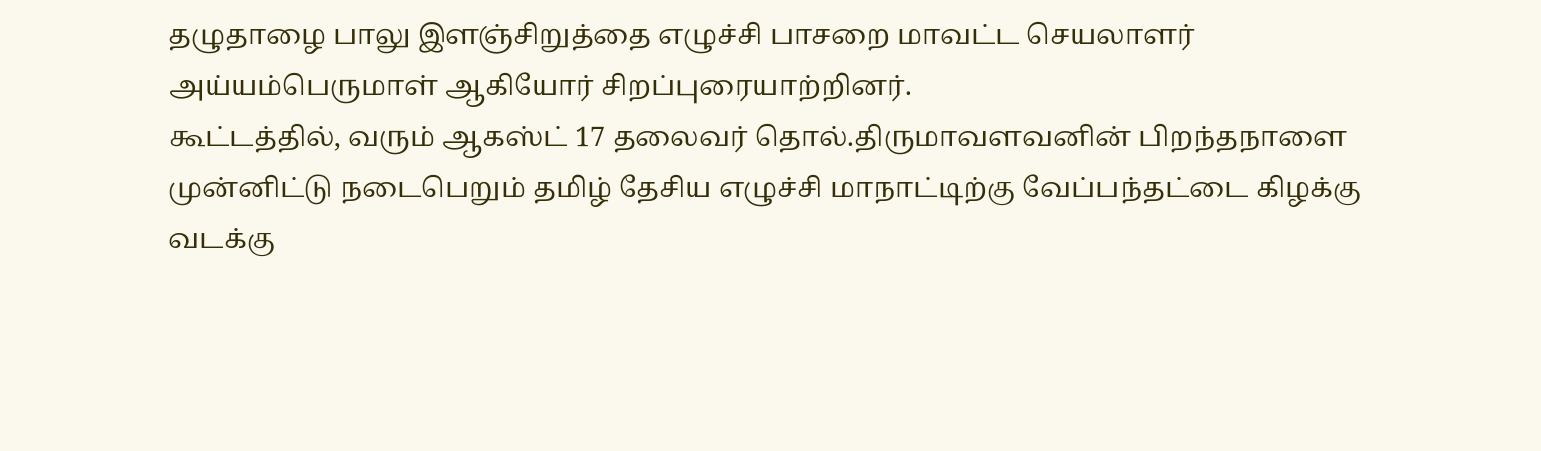தழுதாழை பாலு இளஞ்சிறுத்தை எழுச்சி பாசறை மாவட்ட செயலாளர் அய்யம்பெருமாள் ஆகியோர் சிறப்புரையாற்றினர்.
கூட்டத்தில், வரும் ஆகஸ்ட் 17 தலைவர் தொல்.திருமாவளவனின் பிறந்தநாளை முன்னிட்டு நடைபெறும் தமிழ் தேசிய எழுச்சி மாநாட்டிற்கு வேப்பந்தட்டை கிழக்கு வடக்கு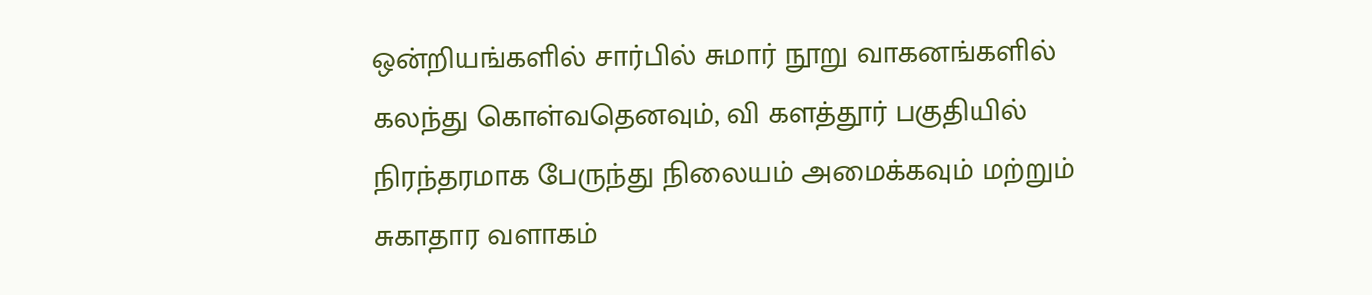ஒன்றியங்களில் சார்பில் சுமார் நூறு வாகனங்களில் கலந்து கொள்வதெனவும், வி களத்தூர் பகுதியில் நிரந்தரமாக பேருந்து நிலையம் அமைக்கவும் மற்றும் சுகாதார வளாகம்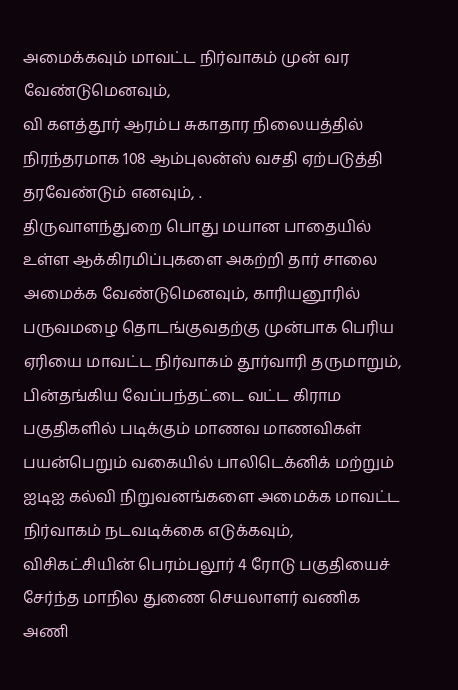அமைக்கவும் மாவட்ட நிர்வாகம் முன் வர வேண்டுமெனவும்,
வி களத்தூர் ஆரம்ப சுகாதார நிலையத்தில் நிரந்தரமாக 108 ஆம்புலன்ஸ் வசதி ஏற்படுத்தி தரவேண்டும் எனவும், .
திருவாளந்துறை பொது மயான பாதையில் உள்ள ஆக்கிரமிப்புகளை அகற்றி தார் சாலை அமைக்க வேண்டுமெனவும், காரியனூரில் பருவமழை தொடங்குவதற்கு முன்பாக பெரிய ஏரியை மாவட்ட நிர்வாகம் தூர்வாரி தருமாறும், பின்தங்கிய வேப்பந்தட்டை வட்ட கிராம பகுதிகளில் படிக்கும் மாணவ மாணவிகள் பயன்பெறும் வகையில் பாலிடெக்னிக் மற்றும் ஐடிஐ கல்வி நிறுவனங்களை அமைக்க மாவட்ட நிர்வாகம் நடவடிக்கை எடுக்கவும்,
விசிகட்சியின் பெரம்பலூர் 4 ரோடு பகுதியைச் சேர்ந்த மாநில துணை செயலாளர் வணிக அணி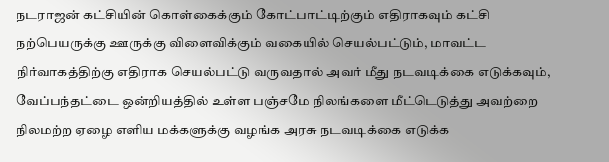நடராஜன் கட்சியின் கொள்கைக்கும் கோட்பாட்டிற்கும் எதிராகவும் கட்சி நற்பெயருக்கு ஊருக்கு விளைவிக்கும் வகையில் செயல்பட்டும், மாவட்ட நிர்வாகத்திற்கு எதிராக செயல்பட்டு வருவதால் அவர் மீது நடவடிக்கை எடுக்கவும், வேப்பந்தட்டை ஒன்றியத்தில் உள்ள பஞ்சமே நிலங்களை மீட்டெடுத்து அவற்றை நிலமற்ற ஏழை எளிய மக்களுக்கு வழங்க அரசு நடவடிக்கை எடுக்க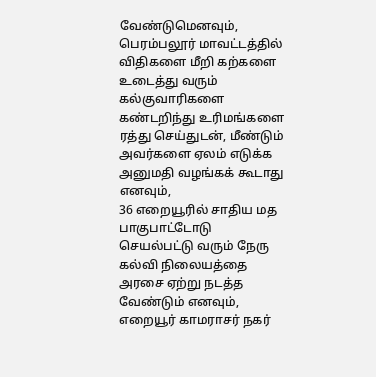வேண்டுமெனவும்,
பெரம்பலூர் மாவட்டத்தில் விதிகளை மீறி கற்களை உடைத்து வரும் கல்குவாரிகளை கண்டறிந்து உரிமங்களை ரத்து செய்துடன், மீண்டும் அவர்களை ஏலம் எடுக்க அனுமதி வழங்கக் கூடாது எனவும்,
36 எறையூரில் சாதிய மத பாகுபாட்டோடு செயல்பட்டு வரும் நேரு கல்வி நிலையத்தை அரசை ஏற்று நடத்த வேண்டும் எனவும், எறையூர் காமராசர் நகர்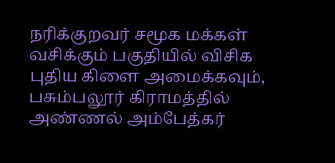நரிக்குறவர் சமூக மக்கள் வசிக்கும் பகுதியில் விசிக புதிய கிளை அமைக்கவும், பசும்பலூர் கிராமத்தில் அண்ணல் அம்பேத்கர்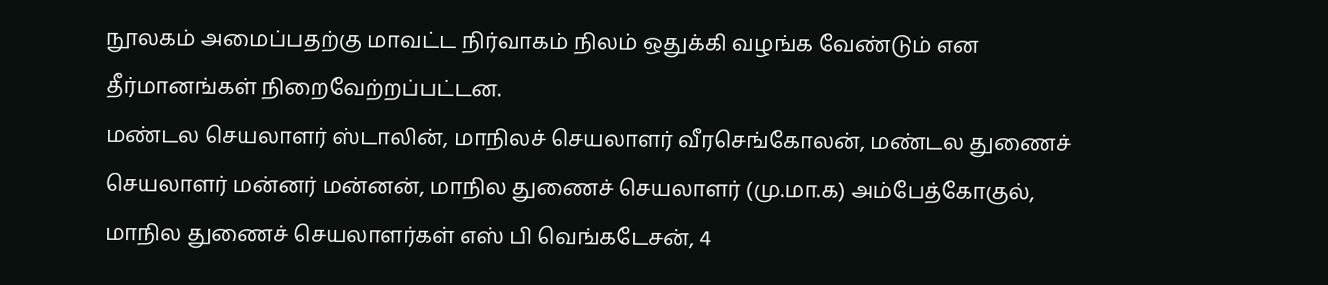நூலகம் அமைப்பதற்கு மாவட்ட நிர்வாகம் நிலம் ஒதுக்கி வழங்க வேண்டும் என தீர்மானங்கள் நிறைவேற்றப்பட்டன.
மண்டல செயலாளர் ஸ்டாலின், மாநிலச் செயலாளர் வீரசெங்கோலன், மண்டல துணைச் செயலாளர் மன்னர் மன்னன், மாநில துணைச் செயலாளர் (மு.மா.க) அம்பேத்கோகுல், மாநில துணைச் செயலாளர்கள் எஸ் பி வெங்கடேசன், 4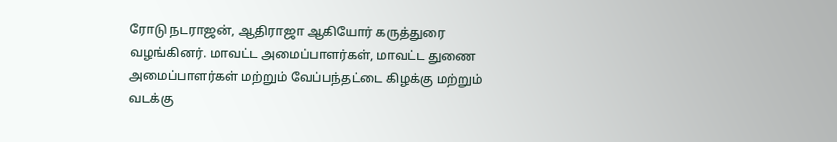ரோடு நடராஜன், ஆதிராஜா ஆகியோர் கருத்துரை வழங்கினர். மாவட்ட அமைப்பாளர்கள், மாவட்ட துணை அமைப்பாளர்கள் மற்றும் வேப்பந்தட்டை கிழக்கு மற்றும் வடக்கு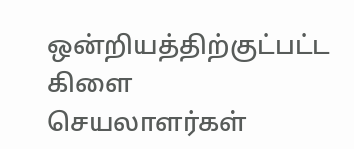ஒன்றியத்திற்குட்பட்ட கிளை செயலாளர்கள்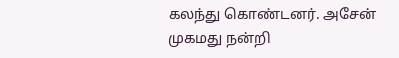கலந்து கொண்டனர். அசேன் முகமது நன்றி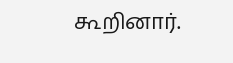கூறினார்.